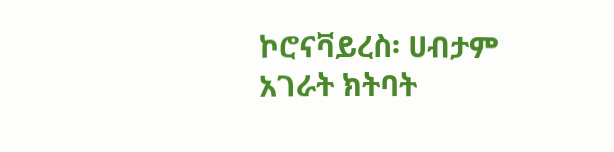ኮሮናቫይረስ፡ ሀብታም አገራት ክትባት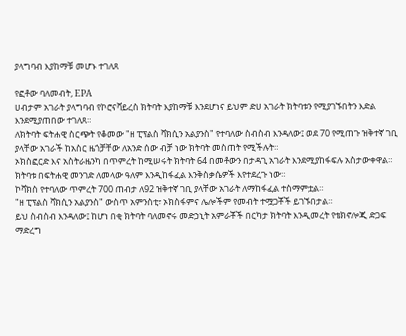ያላግባብ እያከማቹ መሆኑ ተገለጸ

የፎቶው ባለመብት, EPA
ሀብታም አገራት ያላግባብ የኮሮናቫይረስ ክትባት እያከማቹ እንደሆነና ይህም ድሀ አገራት ክትባቱን የሚያገኙበትን እድል እንደሚያጠበው ተገለጸ።
ለክትባት ፍትሐዊ ስርጭት የቆመው "ዘ ፒፕልስ ቫክሲን አልያንስ" የተባለው ስብስብ እንዳለው፤ ወደ 70 የሚጠጉ ዝቅተኛ ገቢ ያላቸው አገራች ከአስር ዜጎቻቸው ለአንድ ሰው ብቻ ነው ክትባት መስጠት የሚችሉት።
ኦክስፎርድ እና አስትራዜንካ በጥምረት ከሚሠሩት ክትባት 64 በመቶውን በታዳጊ አገራት እንደሚያከፋፍሉ አስታውቀዋል።
ክትባቱ በፍትሐዊ መንገድ ለመላው ዓለም እንዲከፋፈል እንቅስቃሴዎች እየተደረጉ ነው።
ኮቫክስ የተባለው ጥምረት 700 ጠብታ ለ92 ዝቅተኛ ገቢ ያላቸው አገራት ለማከፋፈል ተስማምቷል።
"ዘ ፒፕልስ ቫክሲን አልያንስ" ውስጥ አምንስቲ፣ ኦክስፋምና ሌሎችም የመብት ተሟጋቾች ይገኙበታል።
ይህ ስብስብ እንዳለው፤ ከሆነ በቂ ክትባት ባለመኖሩ መድኃኒት አምራቾች በርካታ ክትባት እንዲመረት የቴክኖሎጂ ድጋፍ ማድረግ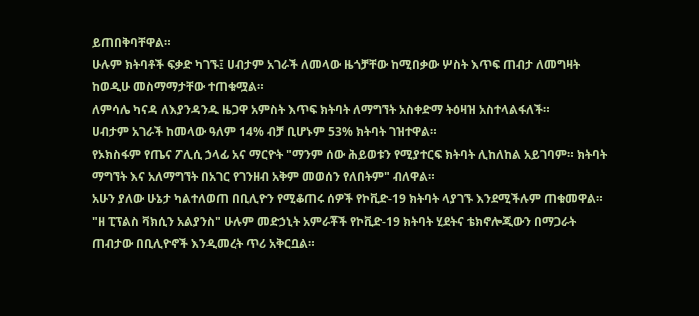ይጠበቅባቸዋል።
ሁሉም ክትባቶች ፍቃድ ካገኙ፤ ሀብታም አገራች ለመላው ዜጎቻቸው ከሚበቃው ሦስት እጥፍ ጠብታ ለመግዛት ከወዲሁ መስማማታቸው ተጠቁሟል።
ለምሳሌ ካናዳ ለእያንዳንዱ ዜጋዋ አምስት እጥፍ ክትባት ለማግኘት አስቀድማ ትዕዛዝ አስተላልፋለች።
ሀብታም አገራች ከመላው ዓለም 14% ብቻ ቢሆኑም 53% ክትባት ገዝተዋል።
የኦክስፋም የጤና ፖሊሲ ኃላፊ አና ማርዮት "ማንም ሰው ሕይወቱን የሚያተርፍ ክትባት ሊከለከል አይገባም። ክትባት ማግኘት እና አለማግኘት በአገር የገንዘብ አቅም መወሰን የለበትም" ብለዋል።
አሁን ያለው ሁኔታ ካልተለወጠ በቢሊዮን የሚቆጠሩ ሰዎች የኮቪድ-19 ክትባት ላያገኙ እንደሚችሉም ጠቁመዋል።
"ዘ ፒፕልስ ቫክሲን አልያንስ" ሁሉም መድኃኒት አምራቾች የኮቪድ-19 ክትባት ሂደትና ቴክኖሎጂውን በማጋራት ጠብታው በቢሊዮኖች እንዲመረት ጥሪ አቅርቧል።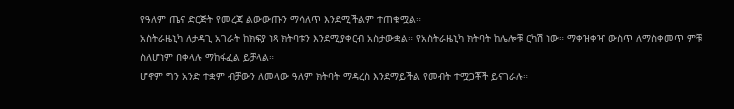የዓለም ጤና ድርጅት የመረጃ ልውውጡን ማሳለጥ እንደሚችልም ተጠቁሟል።
አስትራዜኒካ ለታዳጊ አገራት ከክፍያ ነጻ ክትባቱን እንደሚያቀርብ አስታውቋል። የአስትራዜኒካ ክትባት ከሌሎቹ ርካሽ ነው። ማቀዝቀዣ ውስጥ ለማስቀመጥ ምቹ ስለሆነም በቀላሉ ማከፋፈል ይቻላል።
ሆኖም ግን አንድ ተቋም ብቻውን ለመላው ዓለም ክትባት ማዳረስ እንደማይችል የመብት ተሟጋቾች ይናገራሉ።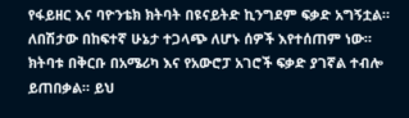የፋይዘር እና ባዮንቴክ ክትባት በዩናይትድ ኪንግደም ፍቃድ አግኝቷል። ለበሽታው በከፍተኛ ሁኔታ ተጋላጭ ለሆኑ ሰዎች እየተሰጠም ነው።
ክትባቱ በቅርቡ በአሜሪካ እና የአውሮፓ አገሮች ፍቃድ ያገኛል ተብሎ ይጠበቃል። ይህ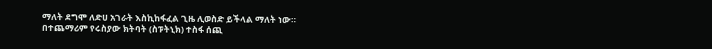ማለት ደግሞ ለድሀ አገራት እስኪከፋፈል ጊዜ ሊወስድ ይችላል ማለት ነው።
በተጨማሪም የሩስያው ክትባት (ስፑትኒክ) ተስፋ ሰጪ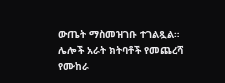ውጤት ማስመዝገቡ ተገልጿል። ሌሎች አራት ክትባቶች የመጨረሻ የሙከራ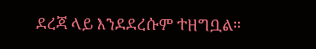ደረጃ ላይ እንደደረሱም ተዘግቧል።